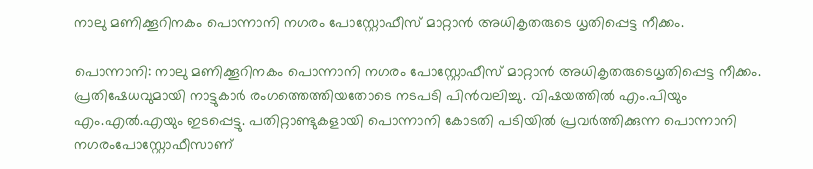നാലു മണിക്കൂറിനകം പൊന്നാനി നഗരം പോസ്റ്റോഫീസ് മാറ്റാൻ അധികൃതരുടെ ധൃതിപ്പെട്ട നീക്കം.

പൊന്നാനി: നാലു മണിക്കൂറിനകം പൊന്നാനി നഗരം പോസ്റ്റോഫീസ് മാറ്റാൻ അധികൃതരുടെധൃതിപ്പെട്ട നീക്കം. പ്രതിഷേധവുമായി നാട്ടുകാർ രംഗത്തെത്തിയതോടെ നടപടി പിൻവലിച്ചു. വിഷയത്തിൽ എം.പിയും എം.എൽ.എയും ഇടപ്പെട്ടു. പതിറ്റാണ്ടുകളായി പൊന്നാനി കോടതി പടിയിൽ പ്രവർത്തിക്കുന്ന പൊന്നാനി നഗരംപോസ്റ്റോഫീസാണ്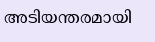അടിയന്തരമായി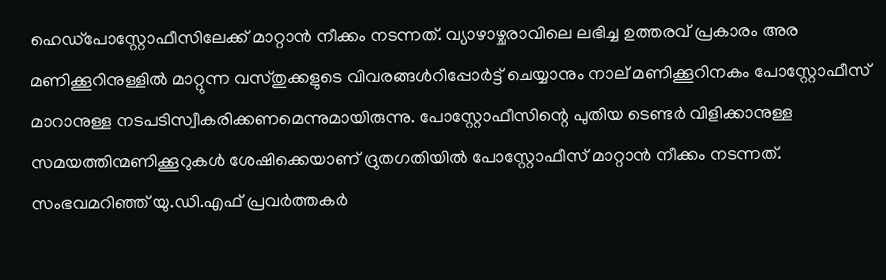ഹെഡ്‌പോസ്റ്റോഫീസിലേക്ക് മാറ്റാൻ നീക്കം നടന്നത്. വ്യാഴാഴ്ചരാവിലെ ലഭിച്ച ഉത്തരവ് പ്രകാരം അര മണിക്കൂറിനുള്ളിൽ മാറ്റുന്ന വസ്തുക്കളുടെ വിവരങ്ങൾറിപ്പോർട്ട് ചെയ്യാനും നാല് മണിക്കൂറിനകം പോസ്റ്റോഫീസ് മാറാനുള്ള നടപടിസ്വീകരിക്കണമെന്നുമായിരുന്നു. പോസ്റ്റോഫീസിന്റെ പുതിയ ടെണ്ടർ വിളിക്കാനുള്ള സമയത്തിന്മണിക്കൂറുകൾ ശേഷിക്കെയാണ് ദ്രുതഗതിയിൽ പോസ്റ്റോഫീസ് മാറ്റാൻ നീക്കം നടന്നത്. സംഭവമറിഞ്ഞ് യു.ഡി.എഫ് പ്രവർത്തകർ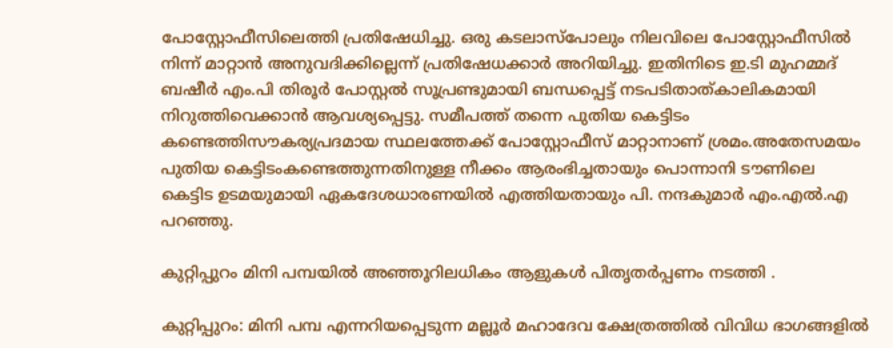പോസ്റ്റോഫീസിലെത്തി പ്രതിഷേധിച്ചു. ഒരു കടലാസ്പോലും നിലവിലെ പോസ്റ്റോഫീസിൽ നിന്ന് മാറ്റാൻ അനുവദിക്കില്ലെന്ന് പ്രതിഷേധക്കാർ അറിയിച്ചു. ഇതിനിടെ ഇ.ടി മുഹമ്മദ് ബഷീർ എം.പി തിരൂർ പോസ്റ്റൽ സൂപ്രണ്ടുമായി ബന്ധപ്പെട്ട് നടപടിതാത്കാലികമായി നിറുത്തിവെക്കാൻ ആവശ്യപ്പെട്ടു. സമീപത്ത് തന്നെ പുതിയ കെട്ടിടം കണ്ടെത്തിസൗകര്യപ്രദമായ സ്ഥലത്തേക്ക് പോസ്റ്റോഫീസ് മാറ്റാനാണ് ശ്രമം.അതേസമയം പുതിയ കെട്ടിടംകണ്ടെത്തുന്നതിനുള്ള നീക്കം ആരംഭിച്ചതായും പൊന്നാനി ടൗണിലെ കെട്ടിട ഉടമയുമായി ഏകദേശധാരണയിൽ എത്തിയതായും പി. നന്ദകുമാർ എം.എൽ.എ പറഞ്ഞു.

കുറ്റിപ്പുറം മിനി പമ്പയിൽ അഞ്ഞൂറിലധികം ആളുകൾ പിതൃതര്‍പ്പണം നടത്തി .

കുറ്റിപ്പുറം: മിനി പമ്പ എന്നറിയപ്പെടുന്ന മല്ലൂര്‍ മഹാദേവ ക്ഷേത്രത്തില്‍ വിവിധ ഭാഗങ്ങളില്‍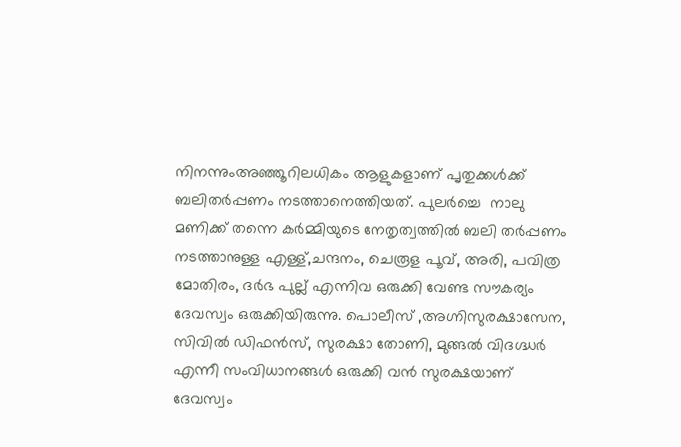നിനന്നുംഅഞ്ഞൂറിലധികം ആളുകളാണ് പൃതുക്കള്‍ക്ക് ബലിതര്‍പ്പണം നടത്താനെത്തിയത്. പുലര്‍ച്ചെ  നാലു മണിക്ക് തന്നെ കര്‍മ്മിയുടെ നേതൃത്വത്തില്‍ ബലി തര്‍പ്പണം നടത്താനുള്ള എള്ള്,ചന്ദനം, ചെരൂള പൂവ്, അരി, പവിത്ര മോതിരം, ദര്‍ഭ പുല്ല് എന്നിവ ഒരുക്കി വേണ്ട സൗകര്യം ദേവസ്വം ഒരുക്കിയിരുന്നു. പൊലീസ് ,അഗ്നിസുരക്ഷാസേന, സിവിൽ ഡിഫൻസ്, സുരക്ഷാ തോണി, മുങ്ങല്‍ വിദഗ്ദ്ധര്‍ എന്നീ സംവിധാനങ്ങള്‍ ഒരുക്കി വന്‍ സുരക്ഷയാണ് ദേവസ്വം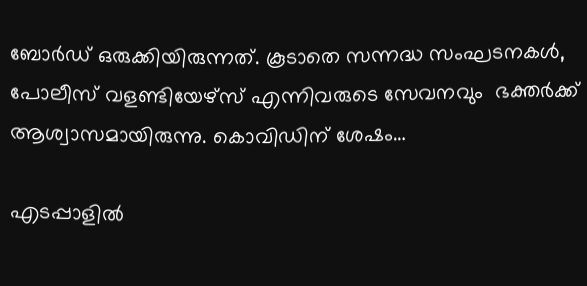ബോര്‍ഡ് ഒരുക്കിയിരുന്നത്. കൂടാതെ സന്നദ്ധ സംഘടനകള്‍, പോലീസ് വളണ്ടിയേഴ്സ് എന്നിവരുടെ സേവനവും  ഭക്തര്‍ക്ക് ആശ്വാസമായിരുന്നു. കൊവിഡിന് ശേഷം…

എടപ്പാളിൽ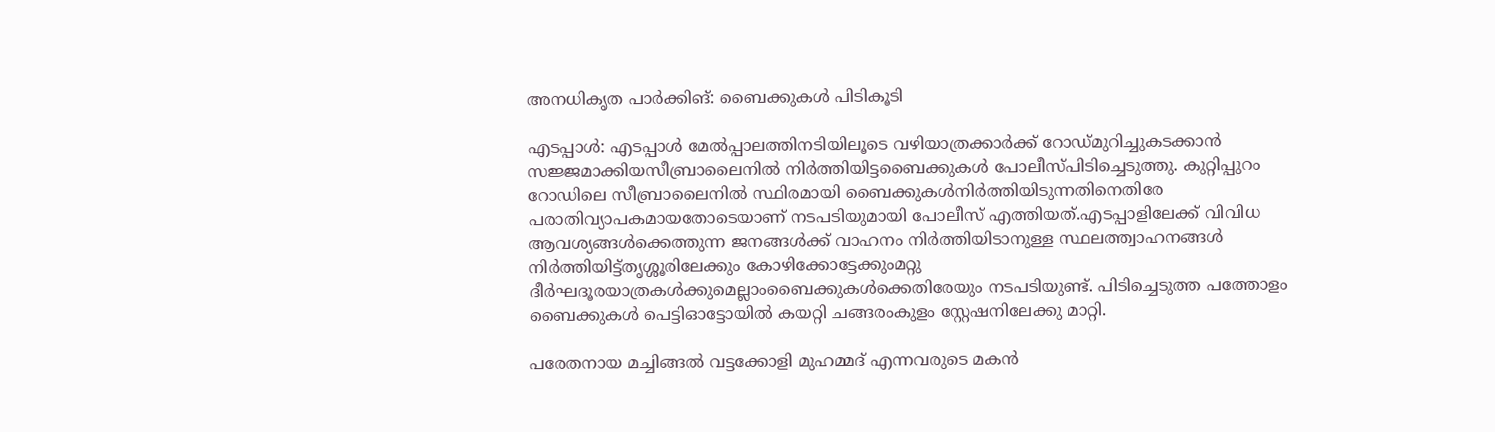അനധികൃത പാർക്കിങ്: ബൈക്കുകൾ പിടികൂടി

എടപ്പാൾ: എടപ്പാൾ മേൽപ്പാലത്തിനടിയിലൂടെ വഴിയാത്രക്കാർക്ക് റോഡ്മുറിച്ചുകടക്കാൻ സജ്ജമാക്കിയസീബ്രാലൈനിൽ നിർത്തിയിട്ടബൈക്കുകൾ പോലീസ്പിടിച്ചെടുത്തു. കുറ്റിപ്പുറം റോഡിലെ സീബ്രാലൈനിൽ സ്ഥിരമായി ബൈക്കുകൾനിർത്തിയിടുന്നതിനെതിരേ പരാതിവ്യാപകമായതോടെയാണ് നടപടിയുമായി പോലീസ് എത്തിയത്.എടപ്പാളിലേക്ക് വിവിധ ആവശ്യങ്ങൾക്കെത്തുന്ന ജനങ്ങൾക്ക് വാഹനം നിർത്തിയിടാനുള്ള സ്ഥലത്ത്വാഹനങ്ങൾ നിർത്തിയിട്ട്തൃശ്ശൂരിലേക്കും കോഴിക്കോട്ടേക്കുംമറ്റു ദീർഘദൂരയാത്രകൾക്കുമെല്ലാംബൈക്കുകൾക്കെതിരേയും നടപടിയുണ്ട്. പിടിച്ചെടുത്ത പത്തോളം ബൈക്കുകൾ പെട്ടിഓട്ടോയിൽ കയറ്റി ചങ്ങരംകുളം സ്റ്റേഷനിലേക്കു മാറ്റി.

പരേതനായ മച്ചിങ്ങൽ വട്ടക്കോളി മുഹമ്മദ്‌ എന്നവരുടെ മകൻ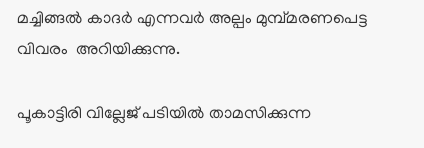മച്ചിങ്ങൽ കാദർ എന്നവർ അല്പം മുമ്പ്മരണപെട്ട വിവരം  അറിയിക്കുന്നു.

പൂകാട്ടിരി വില്ലേജ് പടിയിൽ താമസിക്കുന്ന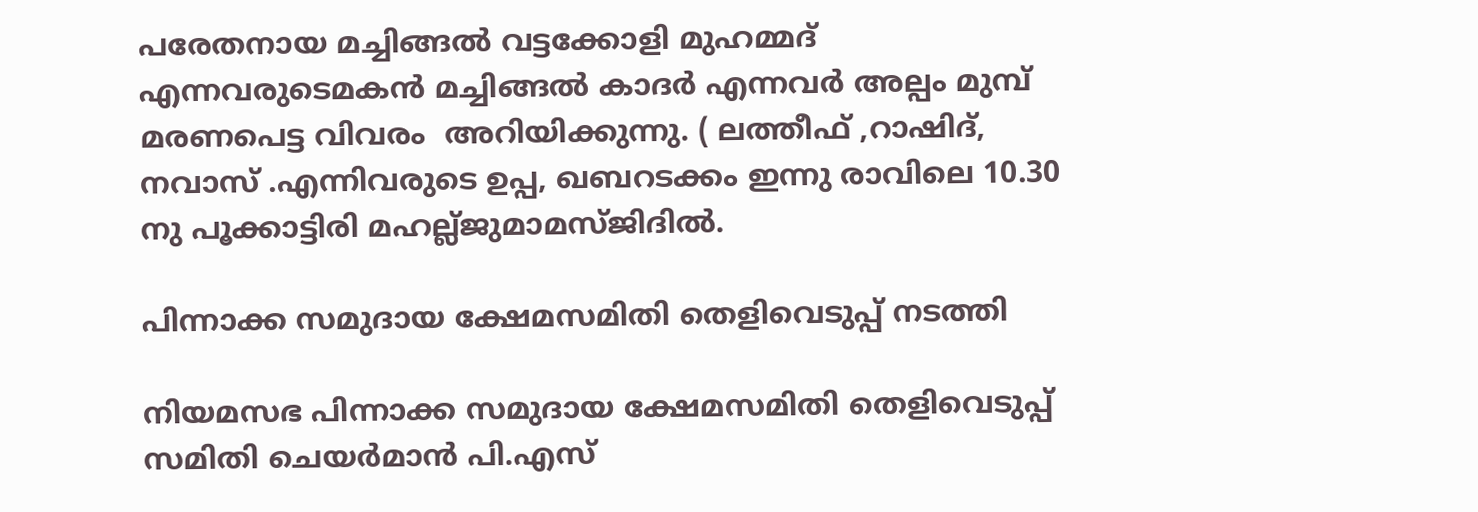പരേതനായ മച്ചിങ്ങൽ വട്ടക്കോളി മുഹമ്മദ്‌ എന്നവരുടെമകൻ മച്ചിങ്ങൽ കാദർ എന്നവർ അല്പം മുമ്പ് മരണപെട്ട വിവരം  അറിയിക്കുന്നു. ( ലത്തീഫ് ,റാഷിദ്, നവാസ് .എന്നിവരുടെ ഉപ്പ, ഖബറടക്കം ഇന്നു രാവിലെ 10.30 നു പൂക്കാട്ടിരി മഹല്ല്ജുമാമസ്ജിദിൽ.

പിന്നാക്ക സമുദായ ക്ഷേമസമിതി തെളിവെടുപ്പ് നടത്തി

നിയമസഭ പിന്നാക്ക സമുദായ ക്ഷേമസമിതി തെളിവെടുപ്പ് സമിതി ചെയര്‍മാന്‍ പി.എസ്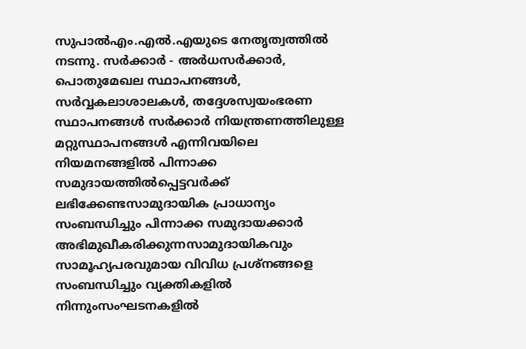സുപാല്‍എം.എല്‍.എയുടെ നേതൃത്വത്തില്‍ നടന്നു. സര്‍ക്കാര്‍ - അര്‍ധസര്‍ക്കാര്‍, പൊതുമേഖല സ്ഥാപനങ്ങള്‍, സര്‍വ്വകലാശാലകള്‍, തദ്ദേശസ്വയംഭരണ സ്ഥാപനങ്ങള്‍ സര്‍ക്കാര്‍ നിയന്ത്രണത്തിലുള്ള മറ്റുസ്ഥാപനങ്ങള്‍ എന്നിവയിലെ നിയമനങ്ങളില്‍ പിന്നാക്ക സമുദായത്തില്‍പ്പെട്ടവര്‍ക്ക് ലഭിക്കേണ്ടസാമുദായിക പ്രാധാന്യം സംബന്ധിച്ചും പിന്നാക്ക സമുദായക്കാര്‍ അഭിമുഖീകരിക്കുന്നസാമുദായികവും സാമൂഹ്യപരവുമായ വിവിധ പ്രശ്നങ്ങളെ സംബന്ധിച്ചും വ്യക്തികളില്‍ നിന്നുംസംഘടനകളില്‍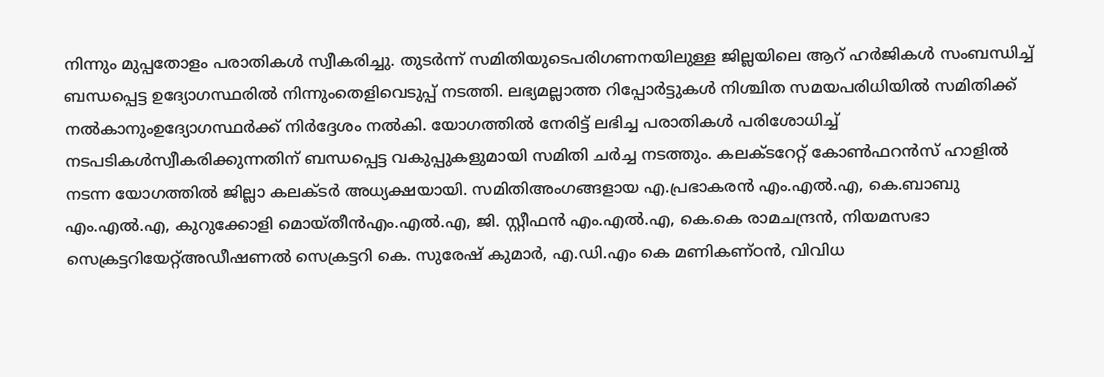നിന്നും മുപ്പതോളം പരാതികള്‍ സ്വീകരിച്ചു. തുടര്‍ന്ന് സമിതിയുടെപരിഗണനയിലുള്ള ജില്ലയിലെ ആറ് ഹര്‍ജികള്‍ സംബന്ധിച്ച് ബന്ധപ്പെട്ട ഉദ്യോഗസ്ഥരില്‍ നിന്നുംതെളിവെടുപ്പ് നടത്തി. ലഭ്യമല്ലാത്ത റിപ്പോര്‍ട്ടുകള്‍ നിശ്ചിത സമയപരിധിയില്‍ സമിതിക്ക് നല്‍കാനുംഉദ്യോഗസ്ഥര്‍ക്ക് നിര്‍ദ്ദേശം നല്‍കി. യോഗത്തില്‍ നേരിട്ട് ലഭിച്ച പരാതികള്‍ പരിശോധിച്ച് നടപടികള്‍സ്വീകരിക്കുന്നതിന് ബന്ധപ്പെട്ട വകുപ്പുകളുമായി സമിതി ചര്‍ച്ച നടത്തും. കലക്ടറേറ്റ് കോണ്‍ഫറന്‍സ് ഹാളില്‍ നടന്ന യോഗത്തില്‍ ജില്ലാ കലക്ടര്‍ അധ്യക്ഷയായി. സമിതിഅംഗങ്ങളായ എ.പ്രഭാകരന്‍ എം.എല്‍.എ, കെ.ബാബു എം.എല്‍.എ, കുറുക്കോളി മൊയ്തീന്‍എം.എല്‍.എ, ജി. സ്റ്റീഫന്‍ എം.എല്‍.എ, കെ.കെ രാമചന്ദ്രന്‍, നിയമസഭാ സെക്രട്ടറിയേറ്റ്അഡീഷണല്‍ സെക്രട്ടറി കെ. സുരേഷ് കുമാര്‍, എ.ഡി.എം കെ മണികണ്ഠന്‍, വിവിധ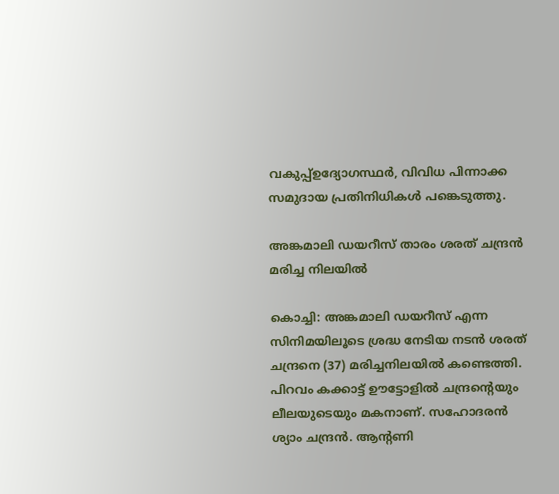വകുപ്പ്ഉദ്യോഗസ്ഥര്‍, വിവിധ പിന്നാക്ക സമുദായ പ്രതിനിധികള്‍ പങ്കെടുത്തു.

അങ്കമാലി ഡയറീസ് താരം ശരത് ചന്ദ്രന്‍ മരിച്ച നിലയില്‍

കൊച്ചി: അങ്കമാലി ഡയറീസ് എന്ന സിനിമയിലൂടെ ശ്രദ്ധ നേടിയ നടന്‍ ശരത് ചന്ദ്രനെ (37) മരിച്ചനിലയില്‍ കണ്ടെത്തി. പിറവം കക്കാട്ട് ഊട്ടോളില്‍ ചന്ദ്രന്‍റെയും ലീലയുടെയും മകനാണ്. സഹോദരന്‍ ശ്യാം ചന്ദ്രന്‍. ആന്‍റണി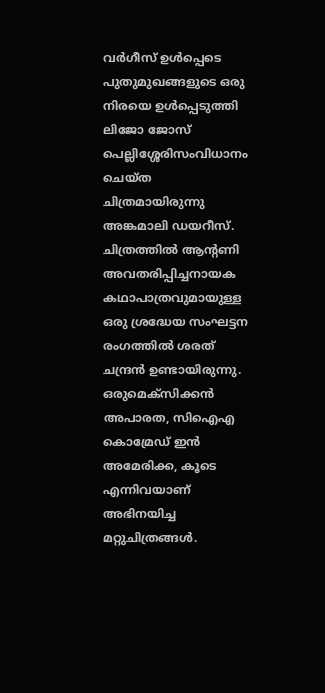വര്‍ഗീസ് ഉള്‍പ്പെടെ പുതുമുഖങ്ങളുടെ ഒരു നിരയെ ഉള്‍പ്പെടുത്തി ലിജോ ജോസ് പെല്ലിശ്ശേരിസംവിധാനം ചെയ്‍ത ചിത്രമായിരുന്നു അങ്കമാലി ഡയറീസ്. ചിത്രത്തില്‍ ആന്‍റണി അവതരിപ്പിച്ചനായക കഥാപാത്രവുമായുള്ള ഒരു ശ്രദ്ധേയ സംഘട്ടന രംഗത്തില്‍ ശരത് ചന്ദ്രന്‍ ഉണ്ടായിരുന്നു. ഒരുമെക്സിക്കന്‍ അപാരത, സിഐഎ കൊമ്രേഡ് ഇന്‍ അമേരിക്ക, കൂടെ എന്നിവയാണ് അഭിനയിച്ച മറ്റുചിത്രങ്ങള്‍.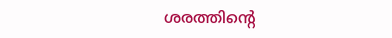ശരത്തിന്‍റെ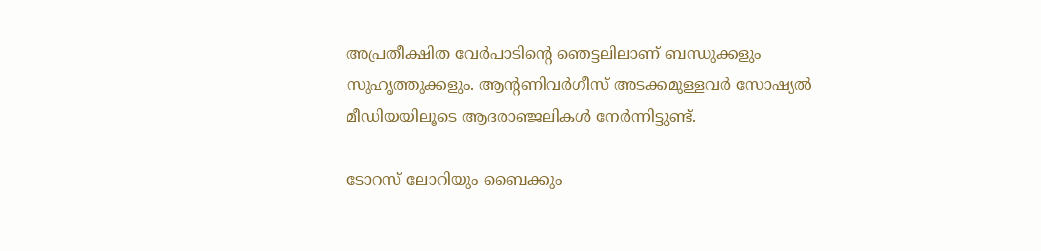അപ്രതീക്ഷിത വേര്‍പാടിന്‍റെ ഞെട്ടലിലാണ് ബന്ധുക്കളും സുഹൃത്തുക്കളും. ആന്‍റണിവര്‍ഗീസ് അടക്കമുള്ളവര്‍ സോഷ്യല്‍ മീഡിയയിലൂടെ ആദരാഞ്ജലികള്‍ നേര്‍ന്നിട്ടുണ്ട്.

ടോറസ് ലോറിയും ബൈക്കും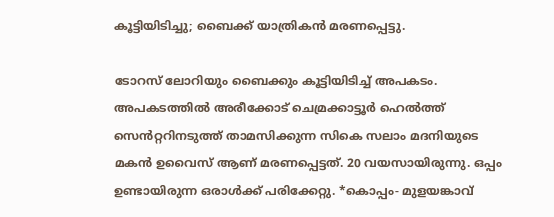കൂട്ടിയിടിച്ചു; ബൈക്ക് യാത്രികന്‍ മരണപ്പെട്ടു.

ടോറസ് ലോറിയും ബൈക്കും കൂട്ടിയിടിച്ച് അപകടം. അപകടത്തിൽ അരീക്കോട് ചെമ്രക്കാട്ടൂർ ഹെൽത്ത് സെൻറ്ററിനടുത്ത് താമസിക്കുന്ന സികെ സലാം മദനിയുടെ മകൻ ഉവൈസ് ആണ് മരണപ്പെട്ടത്. 20 വയസായിരുന്നു. ഒപ്പം ഉണ്ടായിരുന്ന ഒരാൾക്ക് പരിക്കേറ്റു. *കൊപ്പം- മുളയങ്കാവ്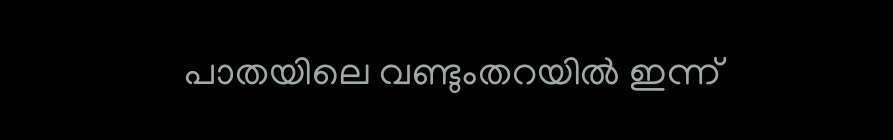പാതയിലെ വണ്ടുംതറയിൽ ഇന്ന്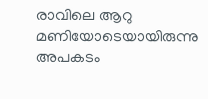രാവിലെ ആറു മണിയോടെയായിരുന്നു അപകടം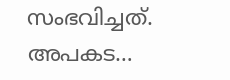സംഭവിച്ചത്. അപകട…